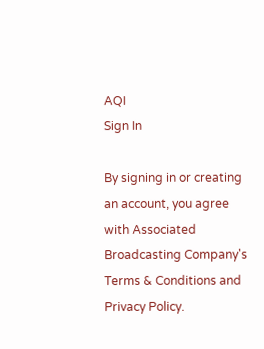AQI
Sign In

By signing in or creating an account, you agree with Associated Broadcasting Company's Terms & Conditions and Privacy Policy.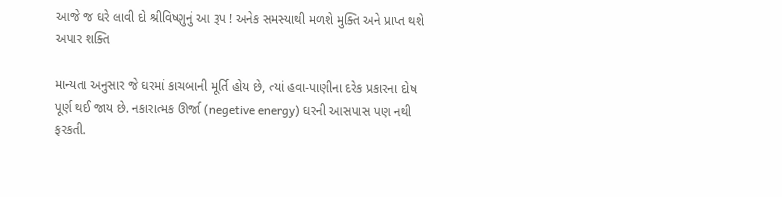આજે જ ઘરે લાવી દો શ્રીવિષ્ણુનું આ રૂપ ! અનેક સમસ્યાથી મળશે મુક્તિ અને પ્રાપ્ત થશે અપાર શક્તિ

માન્યતા અનુસાર જે ઘરમાં કાચબાની મૂર્તિ હોય છે, ત્યાં હવા-પાણીના દરેક પ્રકારના દોષ પૂર્ણ થઈ જાય છે. નકારાત્મક ઊર્જા (negetive energy) ઘરની આસપાસ પણ નથી ફરકતી.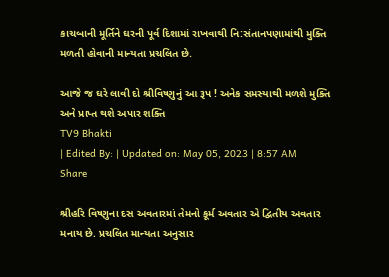કાચબાની મૂર્તિને ઘરની પૂર્વ દિશામાં રાખવાથી નિ:સંતાનપણામાંથી મુક્તિ મળતી હોવાની માન્યતા પ્રચલિત છે.

આજે જ ઘરે લાવી દો શ્રીવિષ્ણુનું આ રૂપ ! અનેક સમસ્યાથી મળશે મુક્તિ અને પ્રાપ્ત થશે અપાર શક્તિ
TV9 Bhakti
| Edited By: | Updated on: May 05, 2023 | 8:57 AM
Share

શ્રીહરિ વિષ્ણુના દસ અવતારમાં તેમનો કૂર્મ અવતાર એ દ્વિતીય અવતાર મનાય છે. પ્રચલિત માન્યતા અનુસાર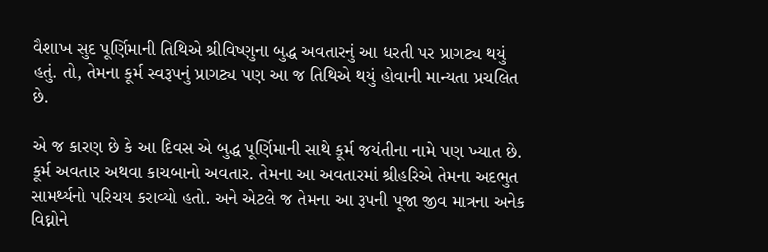વૈશાખ સુદ પૂર્ણિમાની તિથિએ શ્રીવિષ્ણુના બુદ્ધ અવતારનું આ ધરતી પર પ્રાગટ્ય થયું હતું. તો, તેમના કૂર્મ સ્વરૂપનું પ્રાગટ્ય પણ આ જ તિથિએ થયું હોવાની માન્યતા પ્રચલિત છે.

એ જ કારણ છે કે આ દિવસ એ બુદ્ધ પૂર્ણિમાની સાથે કૂર્મ જયંતીના નામે પણ ખ્યાત છે. કૂર્મ અવતાર અથવા કાચબાનો અવતાર. તેમના આ અવતારમાં શ્રીહરિએ તેમના અદભુત સામર્થ્યનો પરિચય કરાવ્યો હતો. અને એટલે જ તેમના આ રૂપની પૂજા જીવ માત્રના અનેક વિઘ્નોને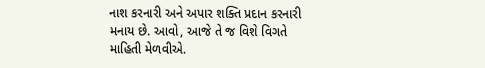નાશ કરનારી અને અપાર શક્તિ પ્રદાન કરનારી મનાય છે. આવો, આજે તે જ વિશે વિગતે માહિતી મેળવીએ.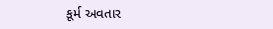કૂર્મ અવતાર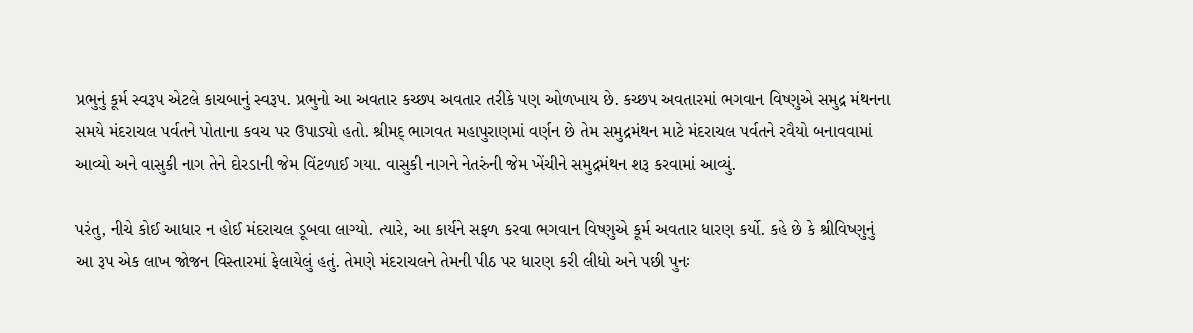પ્રભુનું કૂર્મ સ્વરૂપ એટલે કાચબાનું સ્વરૂપ. પ્રભુનો આ અવતાર કચ્છપ અવતાર તરીકે પણ ઓળખાય છે. કચ્છપ અવતારમાં ભગવાન વિષ્ણુએ સમુદ્ર મંથનના સમયે મંદરાચલ પર્વતને પોતાના કવચ પર ઉપાડ્યો હતો. શ્રીમદ્ ભાગવત મહાપુરાણમાં વર્ણન છે તેમ સમુદ્રમંથન માટે મંદરાચલ પર્વતને રવૈયો બનાવવામાં આવ્યો અને વાસુકી નાગ તેને દોરડાની જેમ વિંટળાઈ ગયા. વાસુકી નાગને નેતરુંની જેમ ખેંચીને સમુદ્રમંથન શરૂ કરવામાં આવ્યું.

પરંતુ, નીચે કોઈ આધાર ન હોઈ મંદરાચલ ડૂબવા લાગ્યો. ત્યારે, આ કાર્યને સફળ કરવા ભગવાન વિષ્ણુએ કૂર્મ અવતાર ધારણ કર્યો. કહે છે કે શ્રીવિષ્ણુનું આ રૂપ એક લાખ જોજન વિસ્તારમાં ફેલાયેલું હતું. તેમણે મંદરાચલને તેમની પીઠ પર ધારણ કરી લીધો અને પછી પુનઃ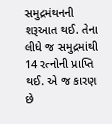સમુદ્રમંથનની શરૂઆત થઈ. તેના લીધે જ સમુદ્રમાંથી 14 રત્નોની પ્રાપ્તિ થઈ. એ જ કારણ છે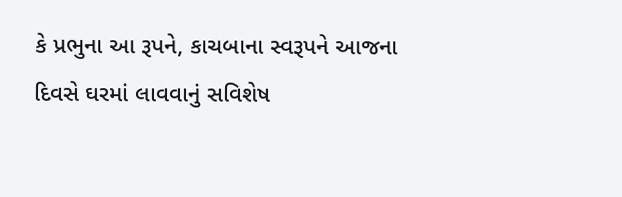કે પ્રભુના આ રૂપને, કાચબાના સ્વરૂપને આજના દિવસે ઘરમાં લાવવાનું સવિશેષ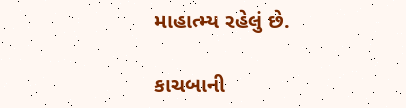માહાત્મ્ય રહેલું છે.

કાચબાની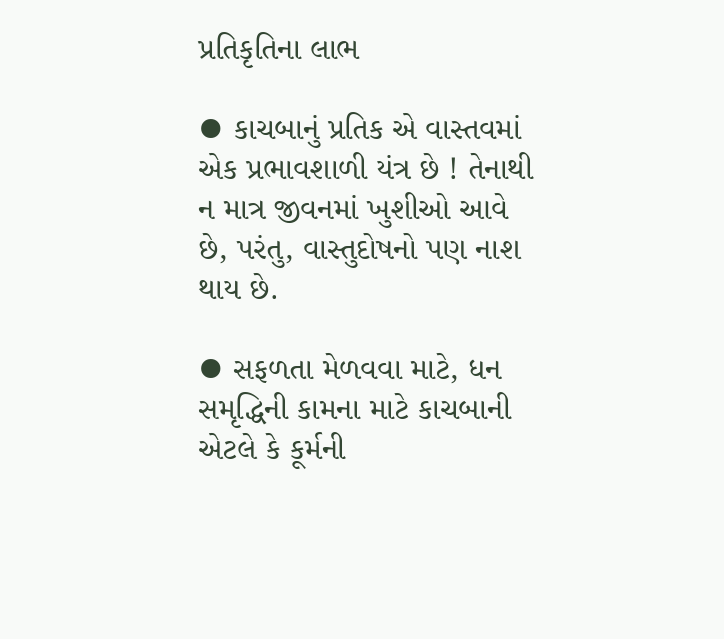પ્રતિકૃતિના લાભ

⦁ કાચબાનું પ્રતિક એ વાસ્તવમાં એક પ્રભાવશાળી યંત્ર છે ! તેનાથી ન માત્ર જીવનમાં ખુશીઓ આવે છે, પરંતુ, વાસ્તુદોષનો પણ નાશ થાય છે.

⦁ સફળતા મેળવવા માટે, ધન સમૃદ્ધિની કામના માટે કાચબાની એટલે કે કૂર્મની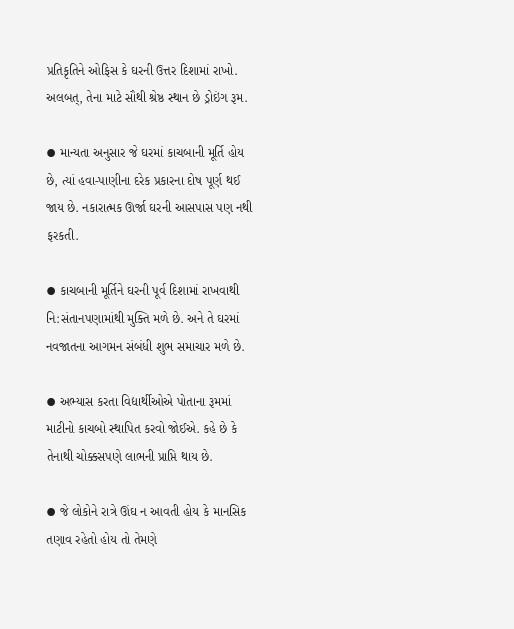પ્રતિકૃતિને ઓફિસ કે ઘરની ઉત્તર દિશામાં રાખો. અલબત્, તેના માટે સૌથી શ્રેષ્ઠ સ્થાન છે ડ્રોઇંગ રૂમ.

⦁ માન્યતા અનુસાર જે ઘરમાં કાચબાની મૂર્તિ હોય છે, ત્યાં હવા-પાણીના દરેક પ્રકારના દોષ પૂર્ણ થઈ જાય છે. નકારાત્મક ઊર્જા ઘરની આસપાસ પણ નથી ફરકતી.

⦁ કાચબાની મૂર્તિને ઘરની પૂર્વ દિશામાં રાખવાથી નિ:સંતાનપણામાંથી મુક્તિ મળે છે. અને તે ઘરમાં નવજાતના આગમન સંબંધી શુભ સમાચાર મળે છે.

⦁ અભ્યાસ કરતા વિદ્યાર્થીઓએ પોતાના રૂમમાં માટીનો કાચબો સ્થાપિત કરવો જોઈએ. કહે છે કે તેનાથી ચોક્કસપણે લાભની પ્રાપ્તિ થાય છે.

⦁ જે લોકોને રાત્રે ઊંઘ ન આવતી હોય કે માનસિક તણાવ રહેતો હોય તો તેમણે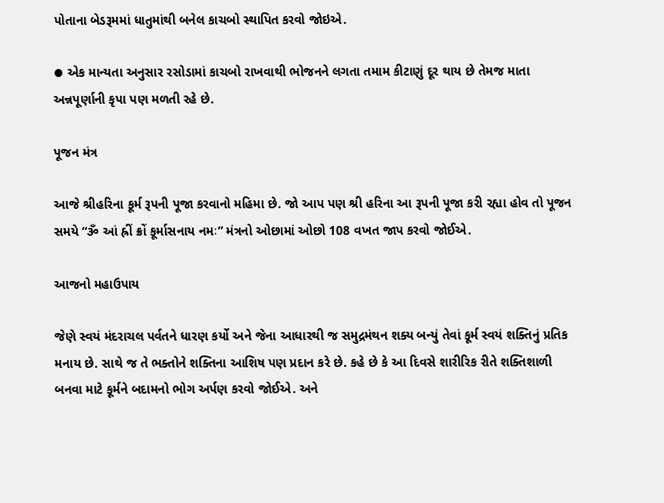પોતાના બેડરૂમમાં ધાતુમાંથી બનેલ કાચબો સ્થાપિત કરવો જોઇએ.

⦁ એક માન્યતા અનુસાર રસોડામાં કાચબો રાખવાથી ભોજનને લગતા તમામ કીટાણું દૂર થાય છે તેમજ માતા અન્નપૂર્ણાની કૃપા પણ મળતી રહે છે.

પૂજન મંત્ર

આજે શ્રીહરિના કૂર્મ રૂપની પૂજા કરવાનો મહિમા છે. જો આપ પણ શ્રી હરિના આ રૂપની પૂજા કરી રહ્યા હોવ તો પૂજન સમયે “ૐ આં હ્રીં ક્રોં કૂર્માસનાય નમઃ” મંત્રનો ઓછામાં ઓછો 108 વખત જાપ કરવો જોઈએ.

આજનો મહાઉપાય

જેણે સ્વયં મંદરાચલ પર્વતને ધારણ કર્યો અને જેના આધારથી જ સમુદ્રમંથન શક્ય બન્યું તેવાં કૂર્મ સ્વયં શક્તિનું પ્રતિક મનાય છે. સાથે જ તે ભક્તોને શક્તિના આશિષ પણ પ્રદાન કરે છે. કહે છે કે આ દિવસે શારીરિક રીતે શક્તિશાળી બનવા માટે કૂર્મને બદામનો ભોગ અર્પણ કરવો જોઈએ. અને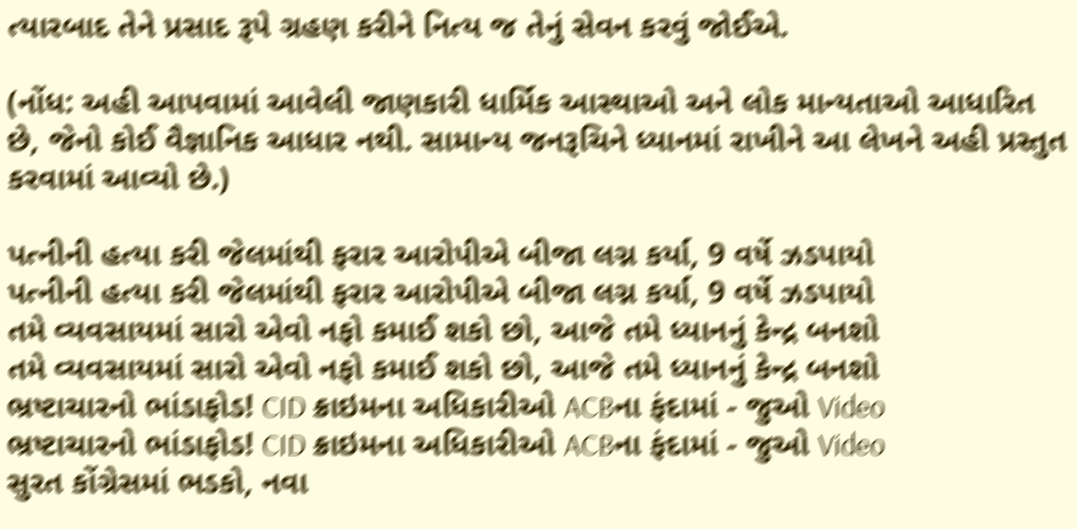ત્યારબાદ તેને પ્રસાદ રૂપે ગ્રહણ કરીને નિત્ય જ તેનું સેવન કરવું જોઈએ.

(નોંધ: અહી આપવામાં આવેલી જાણકારી ધાર્મિક આસ્થાઓ અને લોક માન્યતાઓ આધારિત છે, જેનો કોઈ વૈજ્ઞાનિક આધાર નથી. સામાન્ય જનરૂચિને ધ્યાનમાં રાખીને આ લેખને અહી પ્રસ્તુત કરવામાં આવ્યો છે.)

પત્નીની હત્યા કરી જેલમાંથી ફરાર આરોપીએ બીજા લગ્ન કર્યા, 9 વર્ષે ઝડપાયો
પત્નીની હત્યા કરી જેલમાંથી ફરાર આરોપીએ બીજા લગ્ન કર્યા, 9 વર્ષે ઝડપાયો
તમે વ્યવસાયમાં સારો એવો નફો કમાઈ શકો છો, આજે તમે ધ્યાનનું કેન્દ્ર બનશો
તમે વ્યવસાયમાં સારો એવો નફો કમાઈ શકો છો, આજે તમે ધ્યાનનું કેન્દ્ર બનશો
ભ્રષ્ટાચારનો ભાંડાફોડ! CID ક્રાઇમના અધિકારીઓ ACBના ફંદામાં - જુઓ Video
ભ્રષ્ટાચારનો ભાંડાફોડ! CID ક્રાઇમના અધિકારીઓ ACBના ફંદામાં - જુઓ Video
સુરત કોંગ્રેસમાં ભડકો, નવા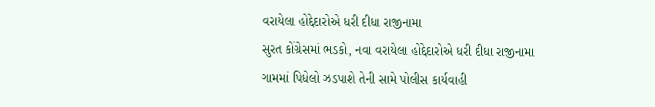વરાયેલા હોદ્દેદારોએ ધરી દીધા રાજીનામા
સુરત કોંગ્રેસમાં ભડકો, નવા વરાયેલા હોદ્દેદારોએ ધરી દીધા રાજીનામા
ગામમાં પિધેલો ઝડપાશે તેની સામે પોલીસ કાર્યવાહી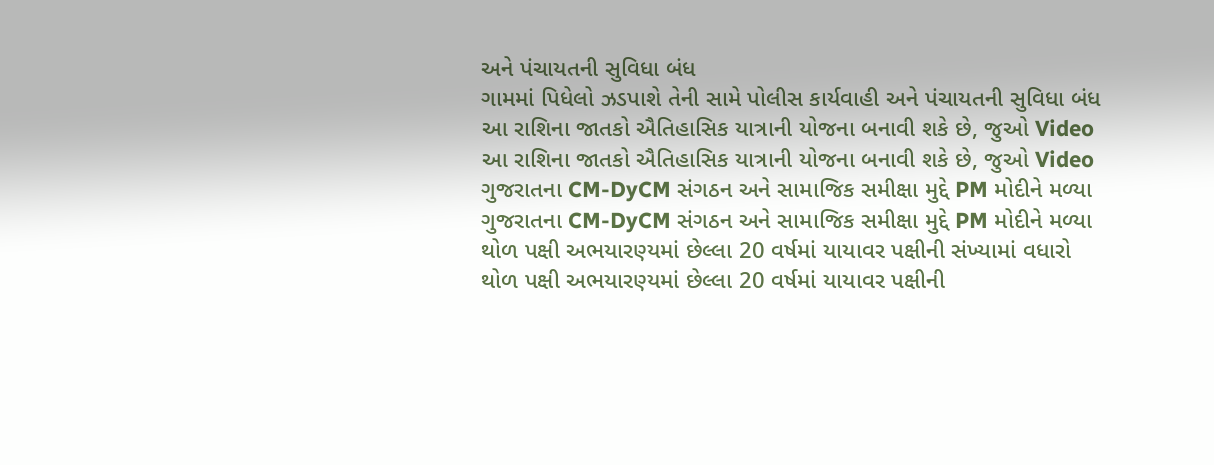અને પંચાયતની સુવિધા બંધ
ગામમાં પિધેલો ઝડપાશે તેની સામે પોલીસ કાર્યવાહી અને પંચાયતની સુવિધા બંધ
આ રાશિના જાતકો ઐતિહાસિક યાત્રાની યોજના બનાવી શકે છે, જુઓ Video
આ રાશિના જાતકો ઐતિહાસિક યાત્રાની યોજના બનાવી શકે છે, જુઓ Video
ગુજરાતના CM-DyCM સંગઠન અને સામાજિક સમીક્ષા મુદ્દે PM મોદીને મળ્યા
ગુજરાતના CM-DyCM સંગઠન અને સામાજિક સમીક્ષા મુદ્દે PM મોદીને મળ્યા
થોળ પક્ષી અભયારણ્યમાં છેલ્લા 20 વર્ષમાં યાયાવર પક્ષીની સંખ્યામાં વધારો
થોળ પક્ષી અભયારણ્યમાં છેલ્લા 20 વર્ષમાં યાયાવર પક્ષીની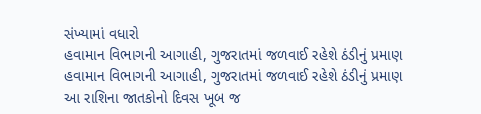સંખ્યામાં વધારો
હવામાન વિભાગની આગાહી, ગુજરાતમાં જળવાઈ રહેશે ઠંડીનું પ્રમાણ
હવામાન વિભાગની આગાહી, ગુજરાતમાં જળવાઈ રહેશે ઠંડીનું પ્રમાણ
આ રાશિના જાતકોનો દિવસ ખૂબ જ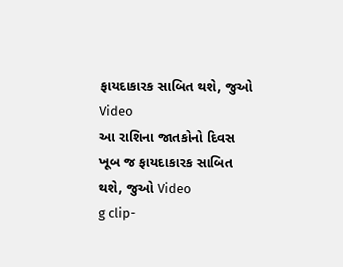ફાયદાકારક સાબિત થશે, જુઓ Video
આ રાશિના જાતકોનો દિવસ ખૂબ જ ફાયદાકારક સાબિત થશે, જુઓ Video
g clip-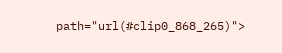path="url(#clip0_868_265)">